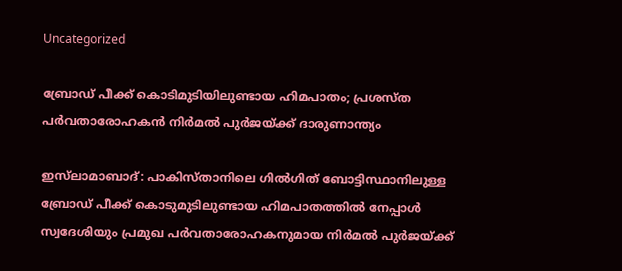Uncategorized

ബ്രോഡ് പീക്ക് കൊടിമുടിയിലുണ്ടായ ഹിമപാതം; പ്രശസ്ത പര്‍വതാരോഹകന്‍ നിര്‍മല്‍ പുര്‍ജയ്ക്ക് ദാരുണാന്ത്യം

ഇസ്‌ലാമാബാദ്: പാകിസ്താനിലെ ഗില്‍ഗിത് ബോട്ടിസ്ഥാനിലുള്ള ബ്രോഡ് പീക്ക് കൊടുമുടിലുണ്ടായ ഹിമപാതത്തില്‍ നേപ്പാൾ സ്വദേശിയും പ്രമുഖ പര്‍വതാരോഹകനുമായ നിര്‍മല്‍ പുര്‍ജയ്ക്ക്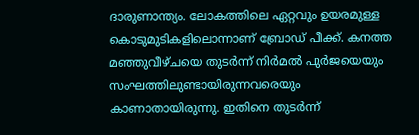ദാരുണാന്ത്യം. ലോകത്തിലെ ഏറ്റവും ഉയരമുള്ള കൊടുമുടികളിലൊന്നാണ് ബ്രോഡ് പീക്ക്. കനത്ത മഞ്ഞുവീഴ്ചയെ തുടര്‍ന്ന് നിര്‍മല്‍ പുര്‍ജയെയും സംഘത്തിലുണ്ടായിരുന്നവരെയും കാണാതായിരുന്നു. ഇതിനെ തുടര്‍ന്ന്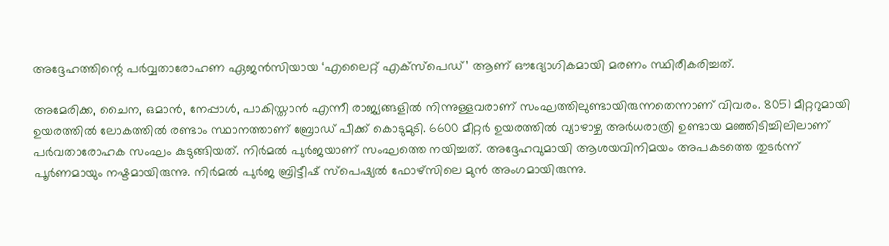അദ്ദേഹത്തിന്റെ പര്‍വ്വതാരോഹണ ഏജന്‍സിയായ ‘എലൈറ്റ് എക്‌സ്‌പെഡ്’ ആണ് ഔദ്യോഗികമായി മരണം സ്ഥിരീകരിച്ചത്.

അമേരിക്ക, ചൈന, ഒമാന്‍, നേപ്പാള്‍, പാകിസ്താൻ എന്നീ രാജ്യങ്ങളില്‍ നിന്നുള്ളവരാണ് സംഘത്തിലുണ്ടായിരുന്നതെന്നാണ് വിവരം. 8051 മീറ്ററുമായി ഉയരത്തില്‍ ലോകത്തില്‍ രണ്ടാം സ്ഥാനത്താണ് ബ്രോഡ് പീക്ക് കൊടുമുടി. 6600 മീറ്റര്‍ ഉയരത്തില്‍ വ്യാഴാഴ്ച അര്‍ധരാത്രി ഉണ്ടായ മഞ്ഞിടിച്ചിലിലാണ് പര്‍വതാരോഹക സംഘം കുടുങ്ങിയത്. നിര്‍മല്‍ പുര്‍ജയാണ് സംഘത്തെ നയിച്ചത്. അദ്ദേഹവുമായി ആശയവിനിമയം അപകടത്തെ തുടര്‍ന്ന് പൂര്‍ണമായും നഷ്ടമായിരുന്നു. നിര്‍മല്‍ പുര്‍ജ ബ്രിട്ടീഷ് സ്‌പെഷ്യല്‍ ഫോഴ്‌സിലെ മുന്‍ അംഗമായിരുന്നു.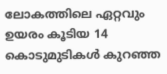ലോകത്തിലെ ഏറ്റവും ഉയരം കൂടിയ 14 കൊടുമുടികള്‍ കുറഞ്ഞ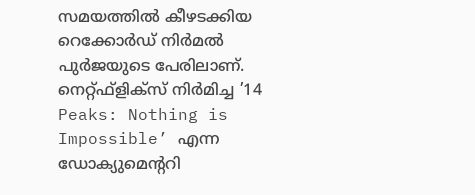സമയത്തില്‍ കീഴടക്കിയ റെക്കോർഡ് നിര്‍മല്‍ പുര്‍ജയുടെ പേരിലാണ്. നെറ്റ്ഫ്‌ളിക്‌സ് നിര്‍മിച്ച ’14 Peaks: Nothing is Impossible’ എന്ന ഡോക്യുമെന്ററി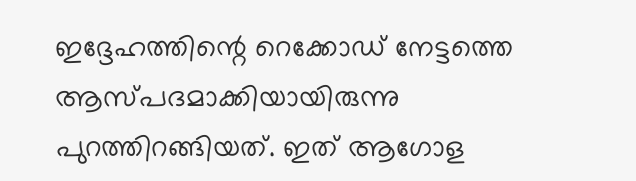ഇദ്ദേഹത്തിന്റെ റെക്കോഡ് നേട്ടത്തെ ആസ്പദമാക്കിയായിരുന്നു പുറത്തിറങ്ങിയത്. ഇത് ആഗോള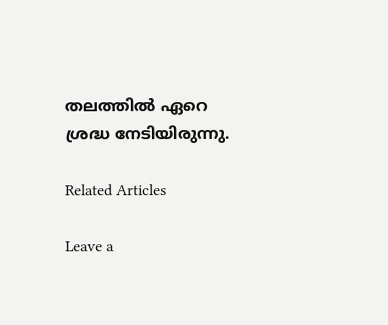തലത്തില്‍ ഏറെ ശ്രദ്ധ നേടിയിരുന്നു.

Related Articles

Leave a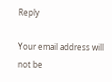Reply

Your email address will not be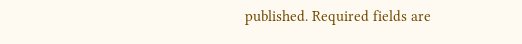published. Required fields are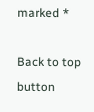marked *

Back to top button